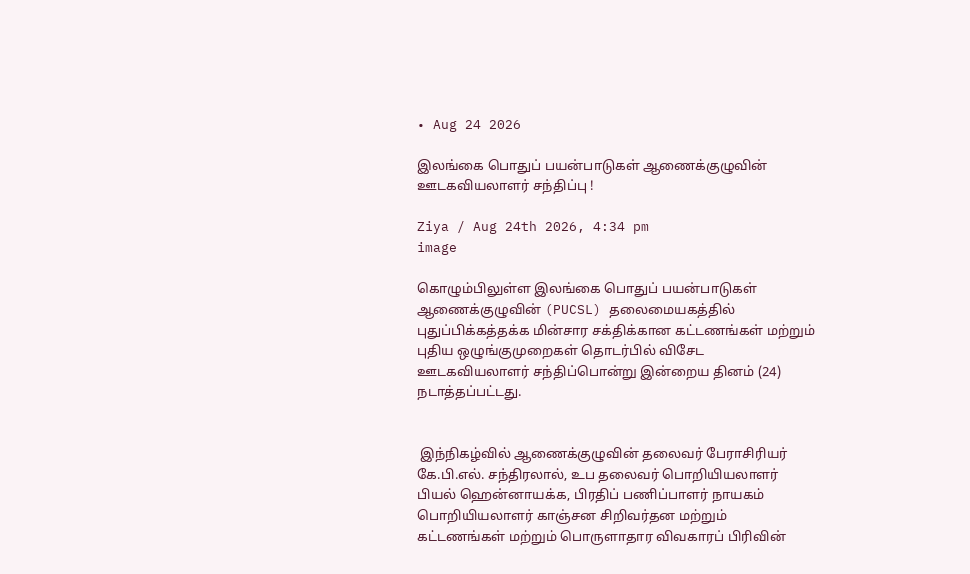• Aug 24 2026

இலங்கை பொதுப் பயன்பாடுகள் ஆணைக்குழுவின் ஊடகவியலாளர் சந்திப்பு !

Ziya / Aug 24th 2026, 4:34 pm
image

கொழும்பிலுள்ள இலங்கை பொதுப் பயன்பாடுகள் ஆணைக்குழுவின் (PUCSL) தலைமையகத்தில் புதுப்பிக்கத்தக்க மின்சார சக்திக்கான கட்டணங்கள் மற்றும் புதிய ஒழுங்குமுறைகள் தொடர்பில் விசேட ஊடகவியலாளர் சந்திப்பொன்று இன்றைய தினம் (24)  நடாத்தப்பட்டது.


 இந்நிகழ்வில் ஆணைக்குழுவின் தலைவர் பேராசிரியர் கே.பி.எல். சந்திரலால், உப தலைவர் பொறியியலாளர் பியல் ஹென்னாயக்க, பிரதிப் பணிப்பாளர் நாயகம் பொறியியலாளர் காஞ்சன சிறிவர்தன மற்றும் கட்டணங்கள் மற்றும் பொருளாதார விவகாரப் பிரிவின்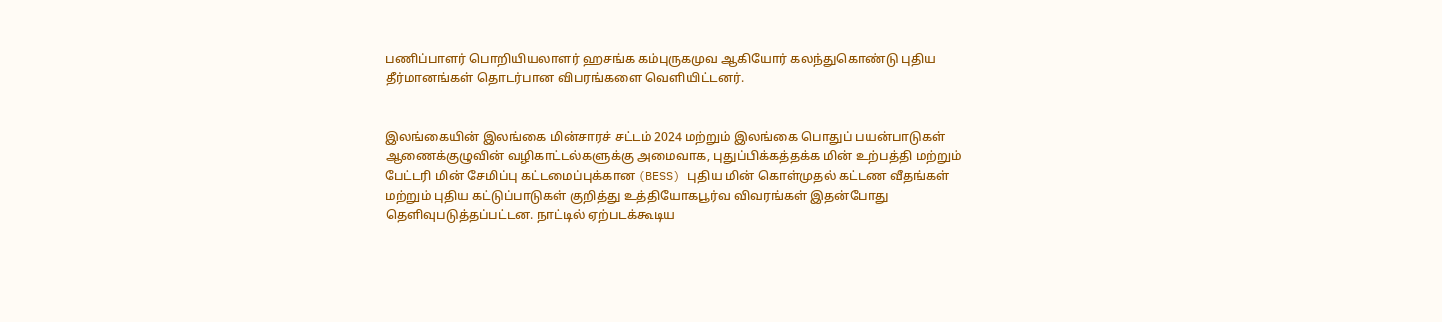பணிப்பாளர் பொறியியலாளர் ஹசங்க கம்புருகமுவ ஆகியோர் கலந்துகொண்டு புதிய தீர்மானங்கள் தொடர்பான விபரங்களை வெளியிட்டனர்.


இலங்கையின் இலங்கை மின்சாரச் சட்டம் 2024 மற்றும் இலங்கை பொதுப் பயன்பாடுகள் ஆணைக்குழுவின் வழிகாட்டல்களுக்கு அமைவாக, புதுப்பிக்கத்தக்க மின் உற்பத்தி மற்றும் பேட்டரி மின் சேமிப்பு கட்டமைப்புக்கான (BESS) புதிய மின் கொள்முதல் கட்டண வீதங்கள் மற்றும் புதிய கட்டுப்பாடுகள் குறித்து உத்தியோகபூர்வ விவரங்கள் இதன்போது தெளிவுபடுத்தப்பட்டன. நாட்டில் ஏற்படக்கூடிய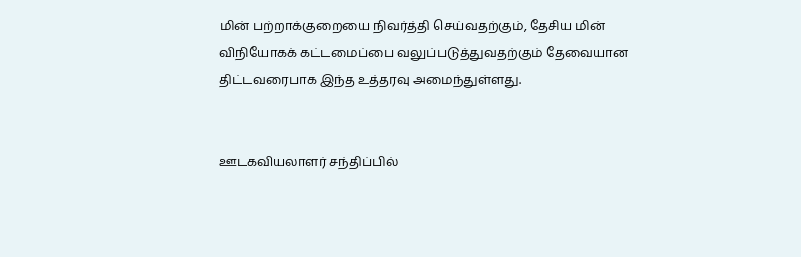மின் பற்றாக்குறையை நிவர்த்தி செய்வதற்கும், தேசிய மின் விநியோகக் கட்டமைப்பை வலுப்படுத்துவதற்கும் தேவையான திட்டவரைபாக இந்த உத்தரவு அமைந்துள்ளது.


ஊடகவியலாளர் சந்திப்பில்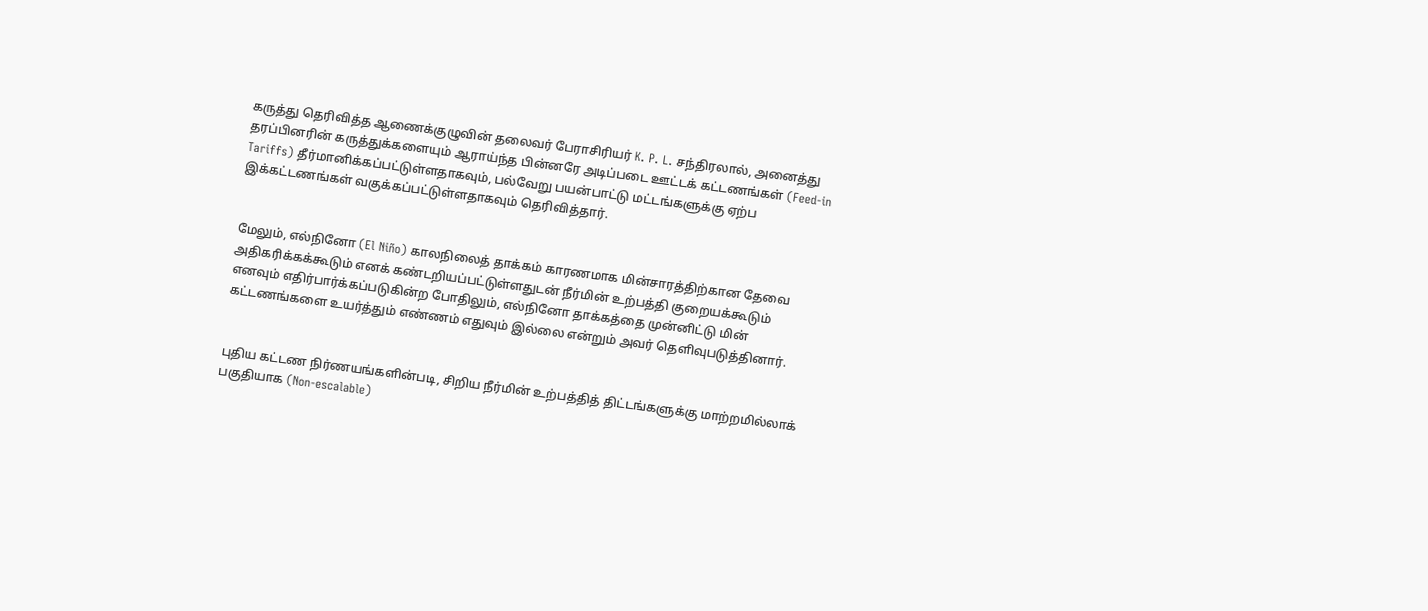கருத்து தெரிவித்த ஆணைக்குழுவின் தலைவர் பேராசிரியர் K. P. L. சந்திரலால், அனைத்து தரப்பினரின் கருத்துக்களையும் ஆராய்ந்த பின்னரே அடிப்படை ஊட்டக் கட்டணங்கள் (Feed-in Tariffs) தீர்மானிக்கப்பட்டுள்ளதாகவும், பல்வேறு பயன்பாட்டு மட்டங்களுக்கு ஏற்ப இக்கட்டணங்கள் வகுக்கப்பட்டுள்ளதாகவும் தெரிவித்தார்.


மேலும், எல்நினோ (El Niño) காலநிலைத் தாக்கம் காரணமாக மின்சாரத்திற்கான தேவை அதிகரிக்கக்கூடும் எனக் கண்டறியப்பட்டுள்ளதுடன் நீர்மின் உற்பத்தி குறையக்கூடும் எனவும் எதிர்பார்க்கப்படுகின்ற போதிலும், எல்நினோ தாக்கத்தை முன்னிட்டு மின் கட்டணங்களை உயர்த்தும் எண்ணம் எதுவும் இல்லை என்றும் அவர் தெளிவுபடுத்தினார்.


புதிய கட்டண நிர்ணயங்களின்படி, சிறிய நீர்மின் உற்பத்தித் திட்டங்களுக்கு மாற்றமில்லாக் பகுதியாக (Non-escalable)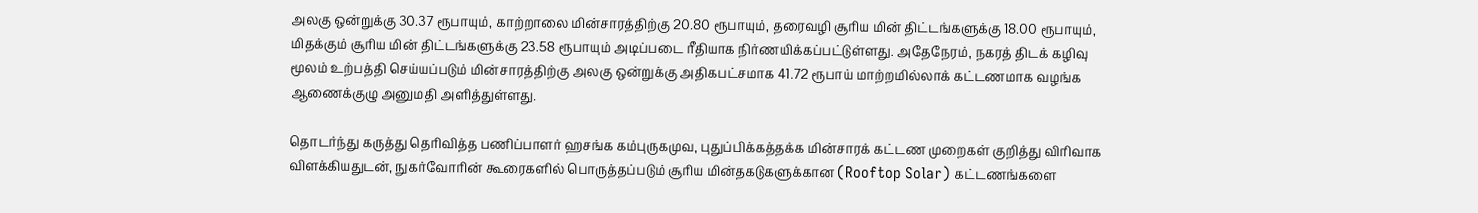அலகு ஒன்றுக்கு 30.37 ரூபாயும், காற்றாலை மின்சாரத்திற்கு 20.80 ரூபாயும், தரைவழி சூரிய மின் திட்டங்களுக்கு 18.00 ரூபாயும், மிதக்கும் சூரிய மின் திட்டங்களுக்கு 23.58 ரூபாயும் அடிப்படை ரீதியாக நிர்ணயிக்கப்பட்டுள்ளது. அதேநேரம், நகரத் திடக் கழிவு மூலம் உற்பத்தி செய்யப்படும் மின்சாரத்திற்கு அலகு ஒன்றுக்கு அதிகபட்சமாக 41.72 ரூபாய் மாற்றமில்லாக் கட்டணமாக வழங்க ஆணைக்குழு அனுமதி அளித்துள்ளது.

தொடர்ந்து கருத்து தெரிவித்த பணிப்பாளர் ஹசங்க கம்புருகமுவ, புதுப்பிக்கத்தக்க மின்சாரக் கட்டண முறைகள் குறித்து விரிவாக விளக்கியதுடன், நுகர்வோரின் கூரைகளில் பொருத்தப்படும் சூரிய மின்தகடுகளுக்கான (Rooftop Solar) கட்டணங்களை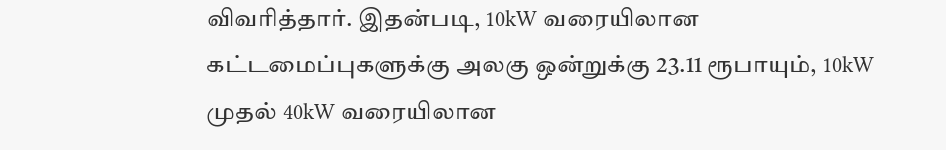விவரித்தார். இதன்படி, 10kW வரையிலான கட்டமைப்புகளுக்கு அலகு ஒன்றுக்கு 23.11 ரூபாயும், 10kW முதல் 40kW வரையிலான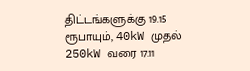திட்டங்களுக்கு 19.15 ரூபாயும், 40kW முதல் 250kW வரை 17.11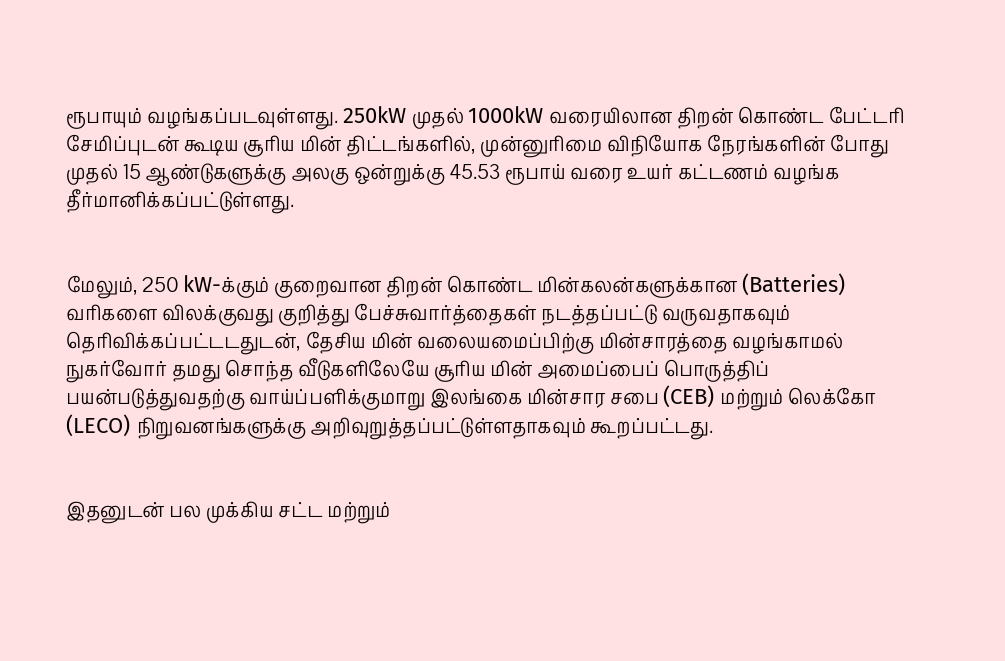ரூபாயும் வழங்கப்படவுள்ளது. 250kW முதல் 1000kW வரையிலான திறன் கொண்ட பேட்டரி சேமிப்புடன் கூடிய சூரிய மின் திட்டங்களில், முன்னுரிமை விநியோக நேரங்களின் போது முதல் 15 ஆண்டுகளுக்கு அலகு ஒன்றுக்கு 45.53 ரூபாய் வரை உயர் கட்டணம் வழங்க தீர்மானிக்கப்பட்டுள்ளது.


மேலும், 250 kW-க்கும் குறைவான திறன் கொண்ட மின்கலன்களுக்கான (Batteries) வரிகளை விலக்குவது குறித்து பேச்சுவார்த்தைகள் நடத்தப்பட்டு வருவதாகவும் தெரிவிக்கப்பட்டடதுடன், தேசிய மின் வலையமைப்பிற்கு மின்சாரத்தை வழங்காமல் நுகர்வோர் தமது சொந்த வீடுகளிலேயே சூரிய மின் அமைப்பைப் பொருத்திப் பயன்படுத்துவதற்கு வாய்ப்பளிக்குமாறு இலங்கை மின்சார சபை (CEB) மற்றும் லெக்கோ (LECO) நிறுவனங்களுக்கு அறிவுறுத்தப்பட்டுள்ளதாகவும் கூறப்பட்டது.


இதனுடன் பல முக்கிய சட்ட மற்றும்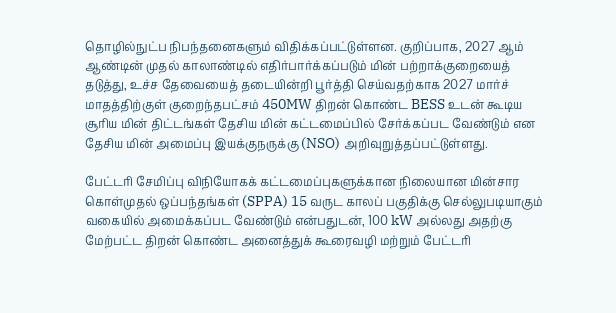தொழில்நுட்ப நிபந்தனைகளும் விதிக்கப்பட்டுள்ளன. குறிப்பாக, 2027 ஆம் ஆண்டின் முதல் காலாண்டில் எதிர்பார்க்கப்படும் மின் பற்றாக்குறையைத் தடுத்து, உச்ச தேவையைத் தடையின்றி பூர்த்தி செய்வதற்காக 2027 மார்ச் மாதத்திற்குள் குறைந்தபட்சம் 450MW திறன் கொண்ட BESS உடன் கூடிய சூரிய மின் திட்டங்கள் தேசிய மின் கட்டமைப்பில் சேர்க்கப்பட வேண்டும் என தேசிய மின் அமைப்பு இயக்குநருக்கு (NSO) அறிவுறுத்தப்பட்டுள்ளது.

பேட்டரி சேமிப்பு விநியோகக் கட்டமைப்புகளுக்கான நிலையான மின்சார கொள்முதல் ஒப்பந்தங்கள் (SPPA) 15 வருட காலப் பகுதிக்கு செல்லுபடியாகும் வகையில் அமைக்கப்பட வேண்டும் என்பதுடன், 100 kW அல்லது அதற்கு மேற்பட்ட திறன் கொண்ட அனைத்துக் கூரைவழி மற்றும் பேட்டரி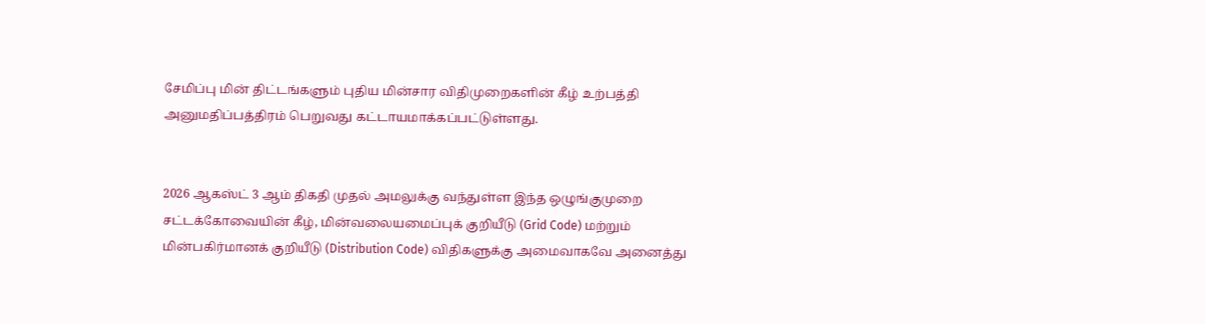சேமிப்பு மின் திட்டங்களும் புதிய மின்சார விதிமுறைகளின் கீழ் உற்பத்தி அனுமதிப்பத்திரம் பெறுவது கட்டாயமாக்கப்பட்டுள்ளது.


2026 ஆகஸ்ட் 3 ஆம் திகதி முதல் அமலுக்கு வந்துள்ள இந்த ஒழுங்குமுறை சட்டக்கோவையின் கீழ், மின்வலையமைப்புக் குறியீடு (Grid Code) மற்றும் மின்பகிர்மானக் குறியீடு (Distribution Code) விதிகளுக்கு அமைவாகவே அனைத்து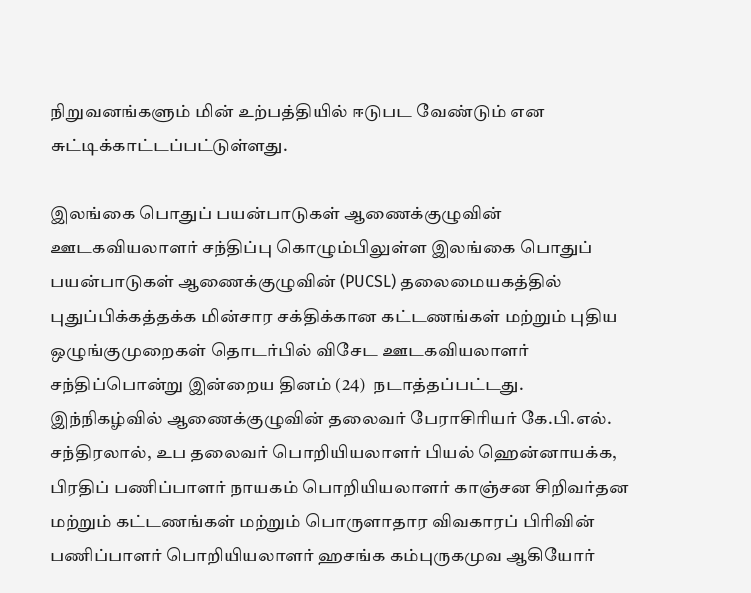நிறுவனங்களும் மின் உற்பத்தியில் ஈடுபட வேண்டும் என சுட்டிக்காட்டப்பட்டுள்ளது.

இலங்கை பொதுப் பயன்பாடுகள் ஆணைக்குழுவின் ஊடகவியலாளர் சந்திப்பு கொழும்பிலுள்ள இலங்கை பொதுப் பயன்பாடுகள் ஆணைக்குழுவின் (PUCSL) தலைமையகத்தில் புதுப்பிக்கத்தக்க மின்சார சக்திக்கான கட்டணங்கள் மற்றும் புதிய ஒழுங்குமுறைகள் தொடர்பில் விசேட ஊடகவியலாளர் சந்திப்பொன்று இன்றைய தினம் (24)  நடாத்தப்பட்டது. இந்நிகழ்வில் ஆணைக்குழுவின் தலைவர் பேராசிரியர் கே.பி.எல். சந்திரலால், உப தலைவர் பொறியியலாளர் பியல் ஹென்னாயக்க, பிரதிப் பணிப்பாளர் நாயகம் பொறியியலாளர் காஞ்சன சிறிவர்தன மற்றும் கட்டணங்கள் மற்றும் பொருளாதார விவகாரப் பிரிவின் பணிப்பாளர் பொறியியலாளர் ஹசங்க கம்புருகமுவ ஆகியோர்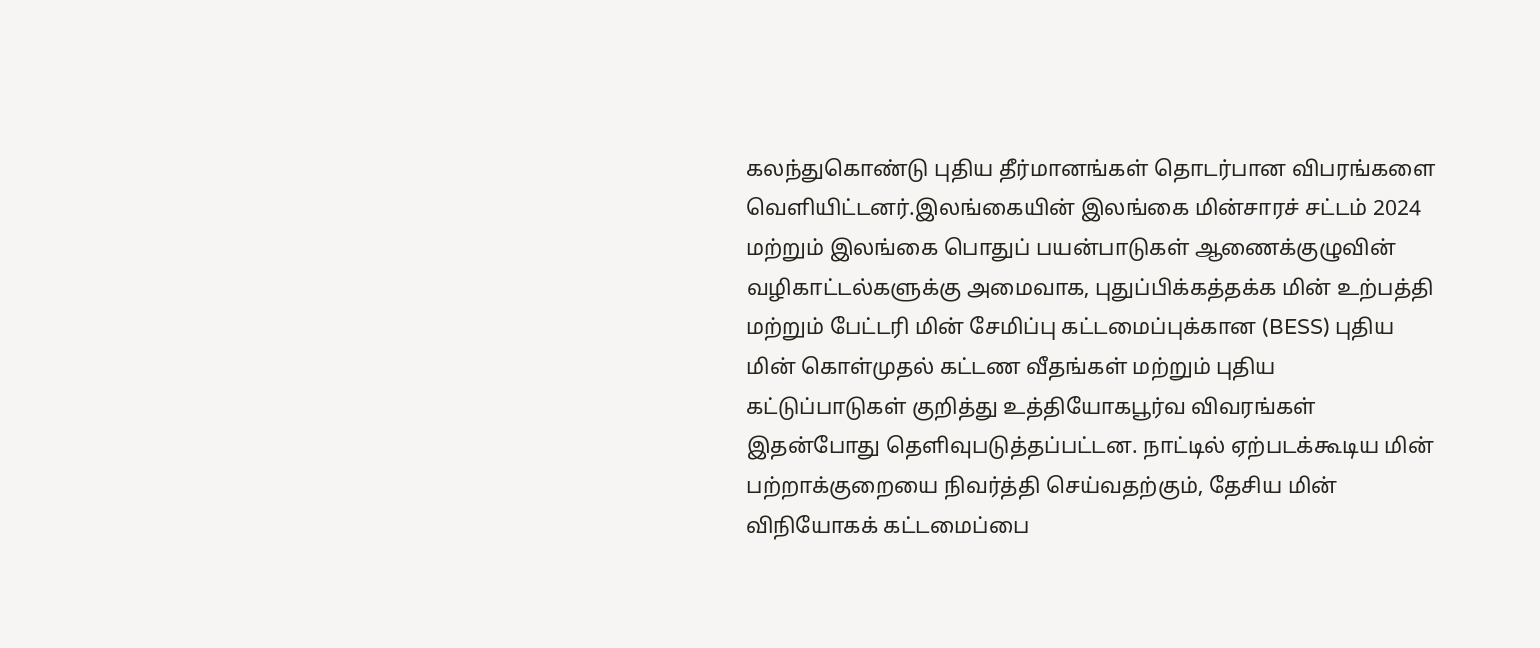கலந்துகொண்டு புதிய தீர்மானங்கள் தொடர்பான விபரங்களை வெளியிட்டனர்.இலங்கையின் இலங்கை மின்சாரச் சட்டம் 2024 மற்றும் இலங்கை பொதுப் பயன்பாடுகள் ஆணைக்குழுவின் வழிகாட்டல்களுக்கு அமைவாக, புதுப்பிக்கத்தக்க மின் உற்பத்தி மற்றும் பேட்டரி மின் சேமிப்பு கட்டமைப்புக்கான (BESS) புதிய மின் கொள்முதல் கட்டண வீதங்கள் மற்றும் புதிய கட்டுப்பாடுகள் குறித்து உத்தியோகபூர்வ விவரங்கள் இதன்போது தெளிவுபடுத்தப்பட்டன. நாட்டில் ஏற்படக்கூடிய மின் பற்றாக்குறையை நிவர்த்தி செய்வதற்கும், தேசிய மின் விநியோகக் கட்டமைப்பை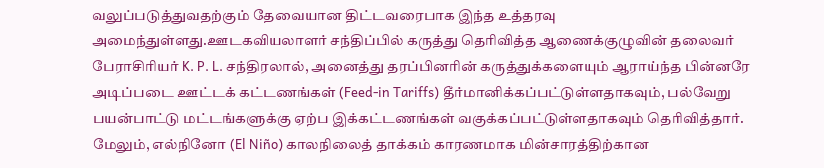வலுப்படுத்துவதற்கும் தேவையான திட்டவரைபாக இந்த உத்தரவு அமைந்துள்ளது.ஊடகவியலாளர் சந்திப்பில் கருத்து தெரிவித்த ஆணைக்குழுவின் தலைவர் பேராசிரியர் K. P. L. சந்திரலால், அனைத்து தரப்பினரின் கருத்துக்களையும் ஆராய்ந்த பின்னரே அடிப்படை ஊட்டக் கட்டணங்கள் (Feed-in Tariffs) தீர்மானிக்கப்பட்டுள்ளதாகவும், பல்வேறு பயன்பாட்டு மட்டங்களுக்கு ஏற்ப இக்கட்டணங்கள் வகுக்கப்பட்டுள்ளதாகவும் தெரிவித்தார். மேலும், எல்நினோ (El Niño) காலநிலைத் தாக்கம் காரணமாக மின்சாரத்திற்கான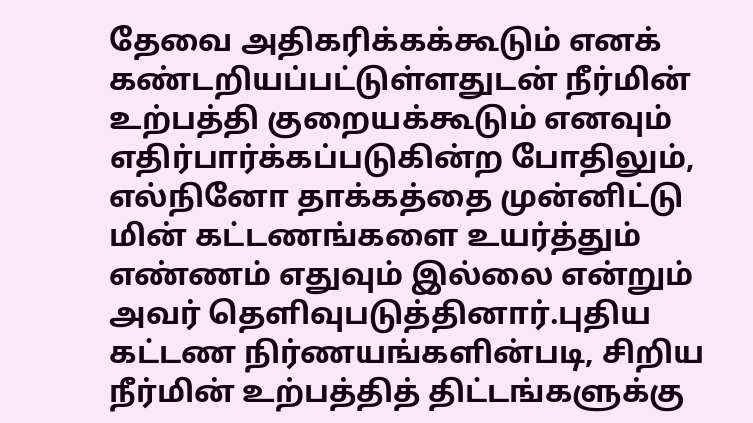தேவை அதிகரிக்கக்கூடும் எனக் கண்டறியப்பட்டுள்ளதுடன் நீர்மின் உற்பத்தி குறையக்கூடும் எனவும் எதிர்பார்க்கப்படுகின்ற போதிலும், எல்நினோ தாக்கத்தை முன்னிட்டு மின் கட்டணங்களை உயர்த்தும் எண்ணம் எதுவும் இல்லை என்றும் அவர் தெளிவுபடுத்தினார்.புதிய கட்டண நிர்ணயங்களின்படி, சிறிய நீர்மின் உற்பத்தித் திட்டங்களுக்கு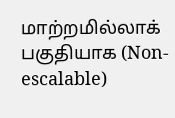மாற்றமில்லாக் பகுதியாக (Non-escalable)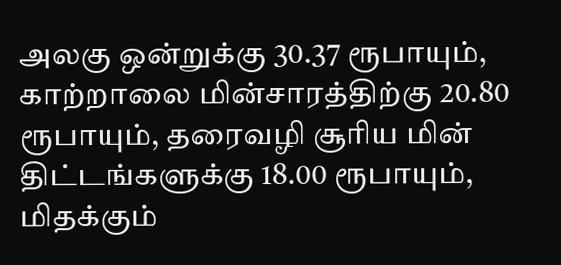அலகு ஒன்றுக்கு 30.37 ரூபாயும், காற்றாலை மின்சாரத்திற்கு 20.80 ரூபாயும், தரைவழி சூரிய மின் திட்டங்களுக்கு 18.00 ரூபாயும், மிதக்கும்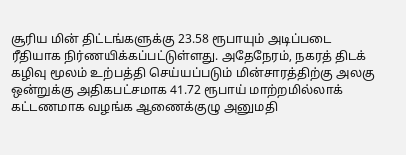சூரிய மின் திட்டங்களுக்கு 23.58 ரூபாயும் அடிப்படை ரீதியாக நிர்ணயிக்கப்பட்டுள்ளது. அதேநேரம், நகரத் திடக் கழிவு மூலம் உற்பத்தி செய்யப்படும் மின்சாரத்திற்கு அலகு ஒன்றுக்கு அதிகபட்சமாக 41.72 ரூபாய் மாற்றமில்லாக் கட்டணமாக வழங்க ஆணைக்குழு அனுமதி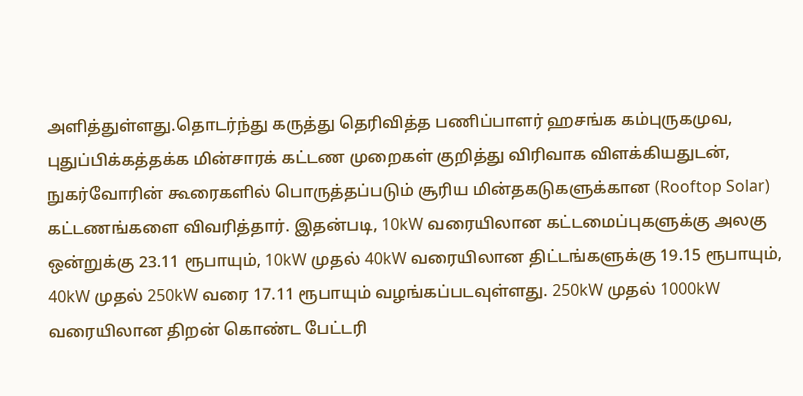அளித்துள்ளது.தொடர்ந்து கருத்து தெரிவித்த பணிப்பாளர் ஹசங்க கம்புருகமுவ, புதுப்பிக்கத்தக்க மின்சாரக் கட்டண முறைகள் குறித்து விரிவாக விளக்கியதுடன், நுகர்வோரின் கூரைகளில் பொருத்தப்படும் சூரிய மின்தகடுகளுக்கான (Rooftop Solar) கட்டணங்களை விவரித்தார். இதன்படி, 10kW வரையிலான கட்டமைப்புகளுக்கு அலகு ஒன்றுக்கு 23.11 ரூபாயும், 10kW முதல் 40kW வரையிலான திட்டங்களுக்கு 19.15 ரூபாயும், 40kW முதல் 250kW வரை 17.11 ரூபாயும் வழங்கப்படவுள்ளது. 250kW முதல் 1000kW வரையிலான திறன் கொண்ட பேட்டரி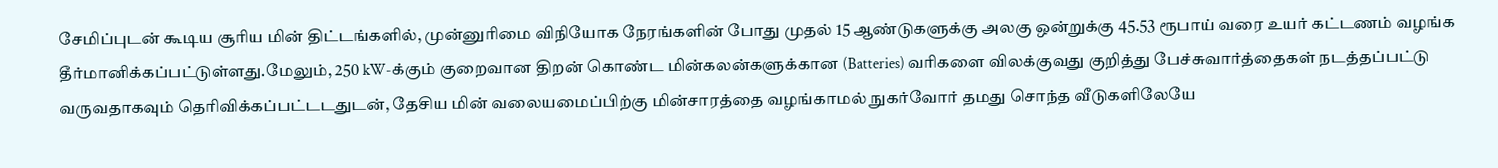சேமிப்புடன் கூடிய சூரிய மின் திட்டங்களில், முன்னுரிமை விநியோக நேரங்களின் போது முதல் 15 ஆண்டுகளுக்கு அலகு ஒன்றுக்கு 45.53 ரூபாய் வரை உயர் கட்டணம் வழங்க தீர்மானிக்கப்பட்டுள்ளது.மேலும், 250 kW-க்கும் குறைவான திறன் கொண்ட மின்கலன்களுக்கான (Batteries) வரிகளை விலக்குவது குறித்து பேச்சுவார்த்தைகள் நடத்தப்பட்டு வருவதாகவும் தெரிவிக்கப்பட்டடதுடன், தேசிய மின் வலையமைப்பிற்கு மின்சாரத்தை வழங்காமல் நுகர்வோர் தமது சொந்த வீடுகளிலேயே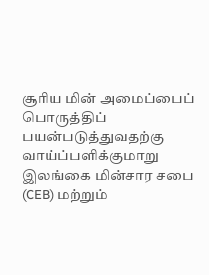சூரிய மின் அமைப்பைப் பொருத்திப் பயன்படுத்துவதற்கு வாய்ப்பளிக்குமாறு இலங்கை மின்சார சபை (CEB) மற்றும்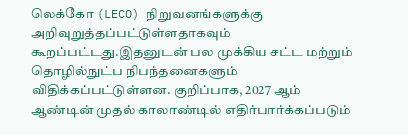லெக்கோ (LECO) நிறுவனங்களுக்கு அறிவுறுத்தப்பட்டுள்ளதாகவும் கூறப்பட்டது.இதனுடன் பல முக்கிய சட்ட மற்றும் தொழில்நுட்ப நிபந்தனைகளும் விதிக்கப்பட்டுள்ளன. குறிப்பாக, 2027 ஆம் ஆண்டின் முதல் காலாண்டில் எதிர்பார்க்கப்படும்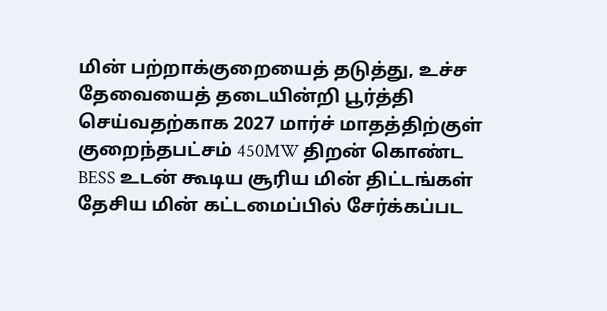மின் பற்றாக்குறையைத் தடுத்து, உச்ச தேவையைத் தடையின்றி பூர்த்தி செய்வதற்காக 2027 மார்ச் மாதத்திற்குள் குறைந்தபட்சம் 450MW திறன் கொண்ட BESS உடன் கூடிய சூரிய மின் திட்டங்கள் தேசிய மின் கட்டமைப்பில் சேர்க்கப்பட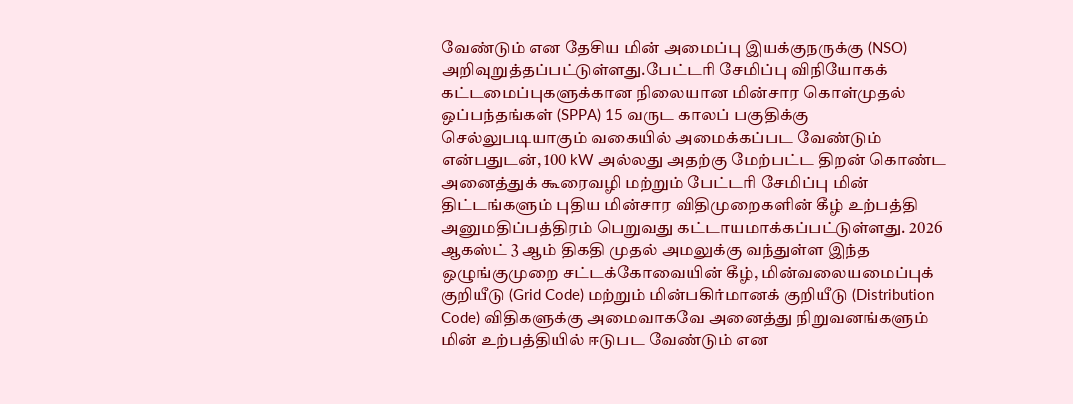வேண்டும் என தேசிய மின் அமைப்பு இயக்குநருக்கு (NSO) அறிவுறுத்தப்பட்டுள்ளது.பேட்டரி சேமிப்பு விநியோகக் கட்டமைப்புகளுக்கான நிலையான மின்சார கொள்முதல் ஒப்பந்தங்கள் (SPPA) 15 வருட காலப் பகுதிக்கு செல்லுபடியாகும் வகையில் அமைக்கப்பட வேண்டும் என்பதுடன், 100 kW அல்லது அதற்கு மேற்பட்ட திறன் கொண்ட அனைத்துக் கூரைவழி மற்றும் பேட்டரி சேமிப்பு மின் திட்டங்களும் புதிய மின்சார விதிமுறைகளின் கீழ் உற்பத்தி அனுமதிப்பத்திரம் பெறுவது கட்டாயமாக்கப்பட்டுள்ளது. 2026 ஆகஸ்ட் 3 ஆம் திகதி முதல் அமலுக்கு வந்துள்ள இந்த ஒழுங்குமுறை சட்டக்கோவையின் கீழ், மின்வலையமைப்புக் குறியீடு (Grid Code) மற்றும் மின்பகிர்மானக் குறியீடு (Distribution Code) விதிகளுக்கு அமைவாகவே அனைத்து நிறுவனங்களும் மின் உற்பத்தியில் ஈடுபட வேண்டும் என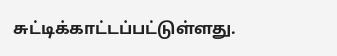சுட்டிக்காட்டப்பட்டுள்ளது.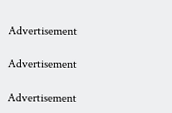Advertisement

Advertisement

Advertisement